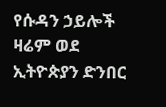የሱዳን ኃይሎች ዛሬም ወደ ኢትዮጵያን ድንበር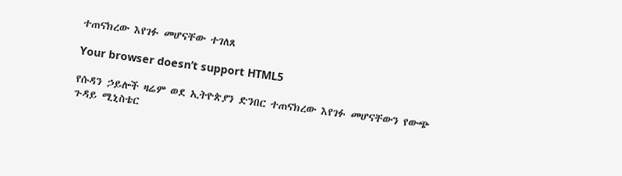ተጠናክረው እየገፉ መሆናቸው ተገለጸ

Your browser doesn’t support HTML5

የሱዳን ኃይሎች ዛሬም ወደ ኢትዮጵያን ድንበር ተጠናክረው እየገፉ መሆናቸውን የውጭ ጉዳይ ሚኒስቴር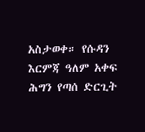አስታወቀ። የሱዳን እርምጃ ዓለም አቀፍ ሕግን የጣሰ ድርጊት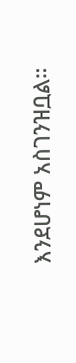እንደሆነም አስገንዝቧል።